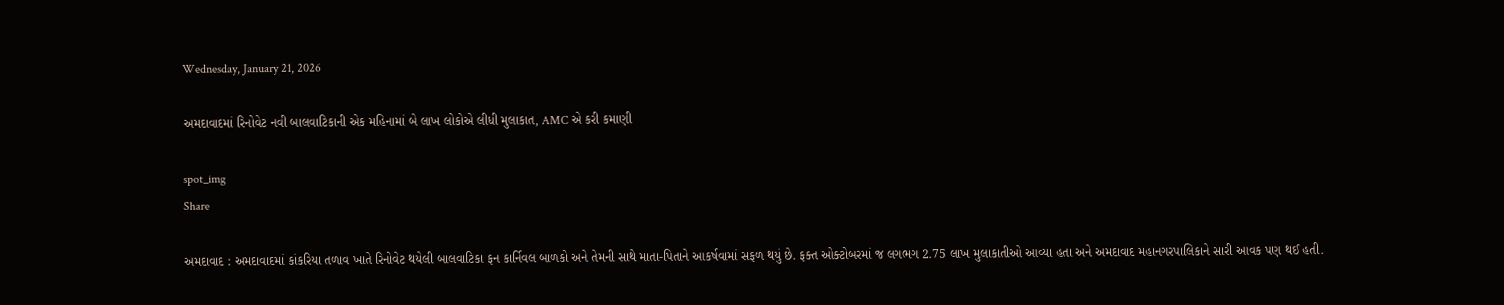Wednesday, January 21, 2026

અમદાવાદમાં રિનોવેટ નવી બાલવાટિકાની એક મહિનામાં બે લાખ લોકોએ લીધી મુલાકાત, AMC એ કરી કમાણી

spot_img
Share

અમદાવાદ : અમદાવાદમાં કાંકરિયા તળાવ ખાતે રિનોવેટ થયેલી બાલવાટિકા ફન કાર્નિવલ બાળકો અને તેમની સાથે માતા-પિતાને આકર્ષવામાં સફળ થયું છે. ફક્ત ઓક્ટોબરમાં જ લગભગ 2.75 લાખ મુલાકાતીઓ આવ્યા હતા અને અમદાવાદ મહાનગરપાલિકાને સારી આવક પણ થઈ હતી.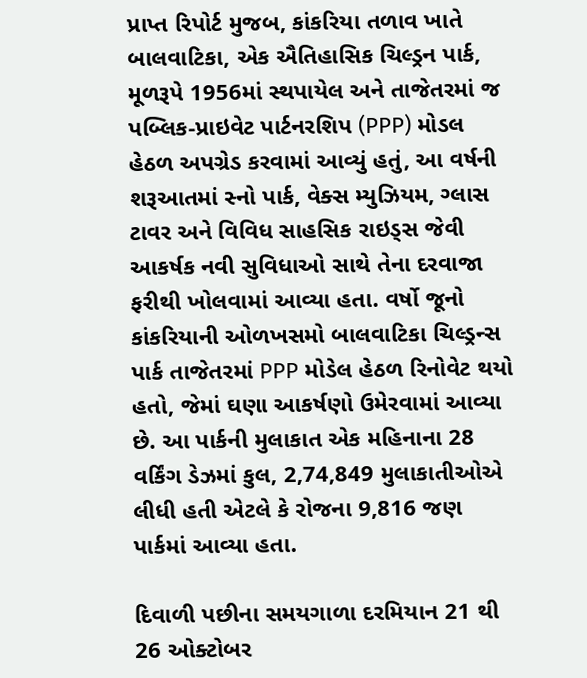પ્રાપ્ત રિપોર્ટ મુજબ, કાંકરિયા તળાવ ખાતે બાલવાટિકા, એક ઐતિહાસિક ચિલ્ડ્રન પાર્ક, મૂળરૂપે 1956માં સ્થપાયેલ અને તાજેતરમાં જ પબ્લિક-પ્રાઇવેટ પાર્ટનરશિપ (PPP) મોડલ હેઠળ અપગ્રેડ કરવામાં આવ્યું હતું, આ વર્ષની શરૂઆતમાં સ્નો પાર્ક, વેક્સ મ્યુઝિયમ, ગ્લાસ ટાવર અને વિવિધ સાહસિક રાઇડ્સ જેવી આકર્ષક નવી સુવિધાઓ સાથે તેના દરવાજા ફરીથી ખોલવામાં આવ્યા હતા. વર્ષો જૂનો કાંકરિયાની ઓળખસમો બાલવાટિકા ચિલ્ડ્રન્સ પાર્ક તાજેતરમાં PPP મોડેલ હેઠળ રિનોવેટ થયો હતો, જેમાં ઘણા આકર્ષણો ઉમેરવામાં આવ્યા છે. આ પાર્કની મુલાકાત એક મહિનાના 28 વર્કિંગ ડેઝમાં કુલ, 2,74,849 મુલાકાતીઓએ લીધી હતી એટલે કે રોજના 9,816 જણ પાર્કમાં આવ્યા હતા.

દિવાળી પછીના સમયગાળા દરમિયાન 21 થી 26 ઓક્ટોબર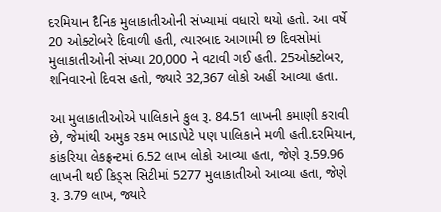દરમિયાન દૈનિક મુલાકાતીઓની સંખ્યામાં વધારો થયો હતો. આ વર્ષે 20 ઓક્ટોબરે દિવાળી હતી, ત્યારબાદ આગામી છ દિવસોમાં મુલાકાતીઓની સંખ્યા 20,000 ને વટાવી ગઈ હતી. 25ઓક્ટોબર, શનિવારનો દિવસ હતો, જ્યારે 32,367 લોકો અહીં આવ્યા હતા.

આ મુલાકાતીઓએ પાલિકાને કુલ રૂ. 84.51 લાખની કમાણી કરાવી છે, જેમાંથી અમુક રકમ ભાડાપેટે પણ પાલિકાને મળી હતી.દરમિયાન, કાંકરિયા લેકફ્રન્ટમાં 6.52 લાખ લોકો આવ્યા હતા, જેણે રૂ.59.96 લાખની થઈ કિડ્સ સિટીમાં 5277 મુલાકાતીઓ આવ્યા હતા, જેણે રૂ. 3.79 લાખ, જ્યારે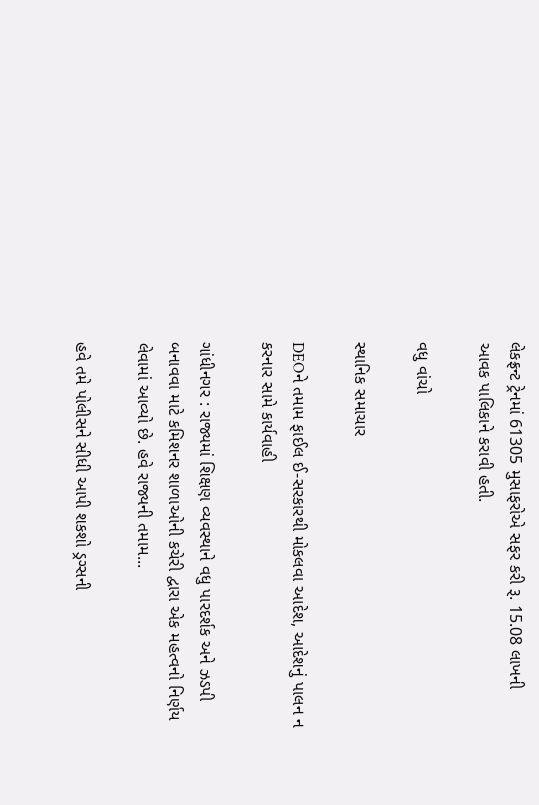લેકફ્રન્ટ ટ્રેનમાં 61305 મુસાફરોએ સફર કરી રૂ. 15.08 લાખની આવક પાલિકાને કરાવી હતી.

વધુ વાંચો

સ્થાનિક સમાચાર

DEOને તમામ ફાઈલ ઈ-સરકારથી મોકલવા આદેશ, આદેશનું પાલન ન કરનાર સામે કાર્યવાહી

ગાંધીનગર : રાજ્યમાં શિક્ષણ વ્યવસ્થાને વધુ પારદર્શક અને ઝડપી બનાવવા માટે કમિશનર શાળાઓની કચેરી દ્વારા એક મહત્વનો નિર્ણય લેવામાં આવ્યો છે. હવે રાજ્યની તમામ...

હવે તમે પોલીસને સીધી આપી શકશો ડ્રગ્સની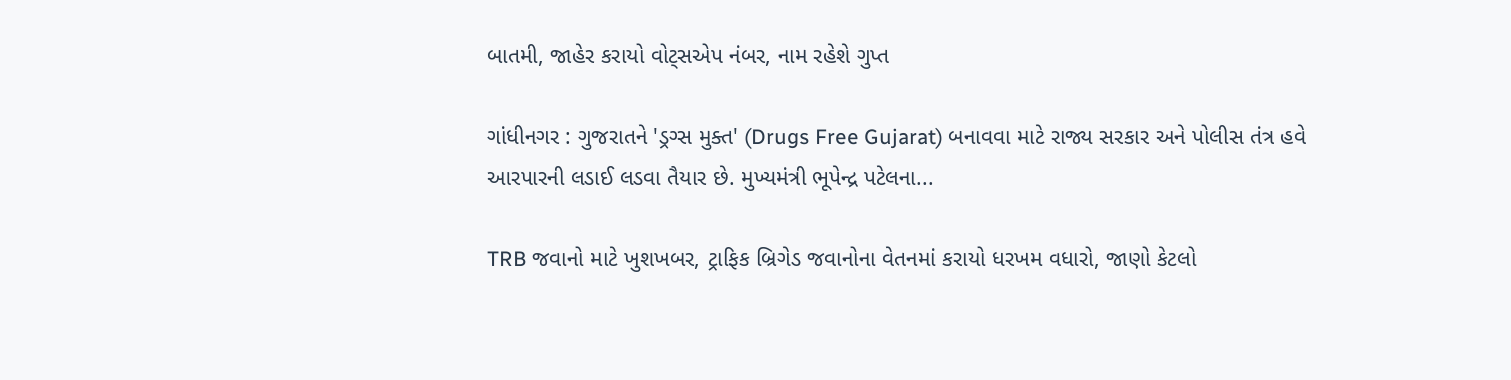બાતમી, જાહેર કરાયો વોટ્સએપ નંબર, નામ રહેશે ગુપ્ત

ગાંધીનગર : ગુજરાતને 'ડ્રગ્સ મુક્ત' (Drugs Free Gujarat) બનાવવા માટે રાજ્ય સરકાર અને પોલીસ તંત્ર હવે આરપારની લડાઈ લડવા તૈયાર છે. મુખ્યમંત્રી ભૂપેન્દ્ર પટેલના...

TRB જવાનો માટે ખુશખબર, ટ્રાફિક બ્રિગેડ જવાનોના વેતનમાં કરાયો ધરખમ વધારો, જાણો કેટલો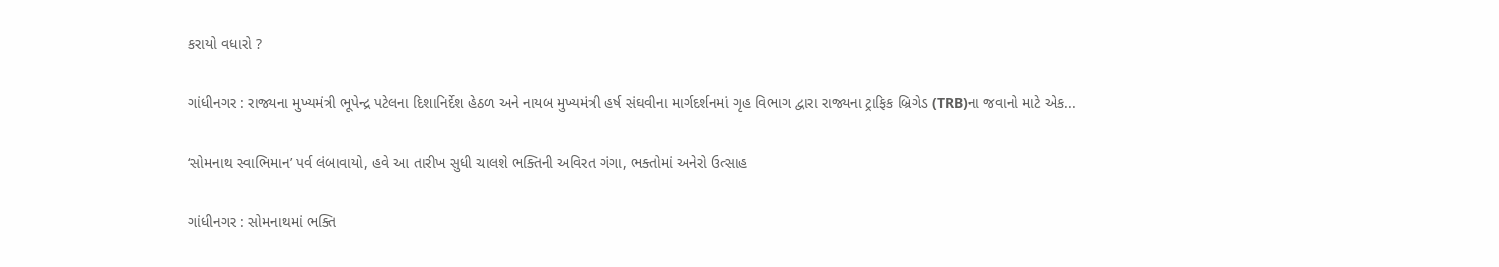કરાયો વધારો ?

ગાંધીનગર : રાજ્યના મુખ્યમંત્રી ભૂપેન્દ્ર પટેલના દિશાનિર્દેશ હેઠળ અને નાયબ મુખ્યમંત્રી હર્ષ સંઘવીના માર્ગદર્શનમાં ગૃહ વિભાગ દ્વારા રાજ્યના ટ્રાફિક બ્રિગેડ (TRB)ના જવાનો માટે એક...

‘સોમનાથ સ્વાભિમાન’ પર્વ લંબાવાયો, હવે આ તારીખ સુધી ચાલશે ભક્તિની અવિરત ગંગા, ભક્તોમાં અનેરો ઉત્સાહ

ગાંધીનગર : સોમનાથમાં ભક્તિ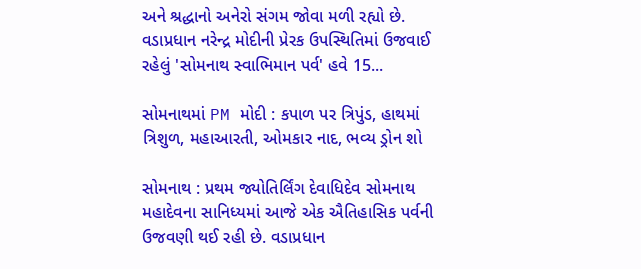અને શ્રદ્ધાનો અનેરો સંગમ જોવા મળી રહ્યો છે. વડાપ્રધાન નરેન્દ્ર મોદીની પ્રેરક ઉપસ્થિતિમાં ઉજવાઈ રહેલું 'સોમનાથ સ્વાભિમાન પર્વ' હવે 15...

સોમનાથમાં PM મોદી : કપાળ પર ત્રિપુંડ, હાથમાં ત્રિશુળ, મહાઆરતી, ઓમકાર નાદ, ભવ્ય ડ્રોન શો

સોમનાથ : પ્રથમ જ્યોતિર્લિંગ દેવાધિદેવ સોમનાથ મહાદેવના સાનિધ્યમાં આજે એક ઐતિહાસિક પર્વની ઉજવણી થઈ રહી છે. વડાપ્રધાન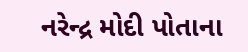નરેન્દ્ર મોદી પોતાના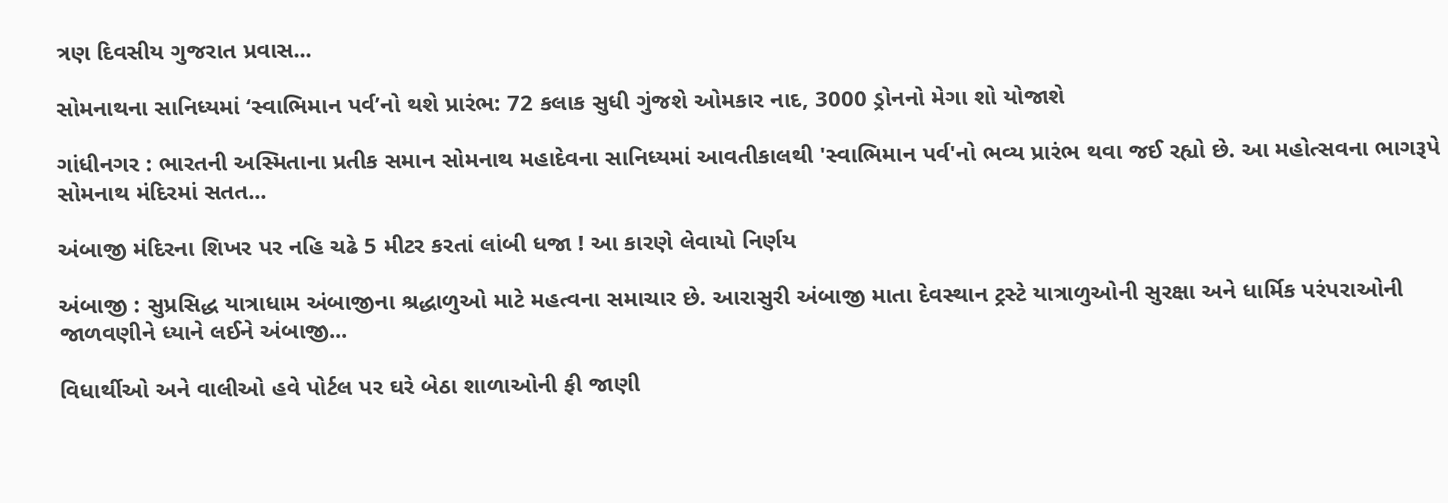ત્રણ દિવસીય ગુજરાત પ્રવાસ...

સોમનાથના સાનિધ્યમાં ‘સ્વાભિમાન પર્વ’નો થશે પ્રારંભ: 72 કલાક સુધી ગુંજશે ઓમકાર નાદ, 3000 ડ્રોનનો મેગા શો યોજાશે

ગાંધીનગર : ભારતની અસ્મિતાના પ્રતીક સમાન સોમનાથ મહાદેવના સાનિધ્યમાં આવતીકાલથી 'સ્વાભિમાન પર્વ'નો ભવ્ય પ્રારંભ થવા જઈ રહ્યો છે. આ મહોત્સવના ભાગરૂપે સોમનાથ મંદિરમાં સતત...

અંબાજી મંદિરના શિખર પર નહિ ચઢે 5 મીટર કરતાં લાંબી ધજા ! આ કારણે લેવાયો નિર્ણય

અંબાજી : સુપ્રસિદ્ધ યાત્રાધામ અંબાજીના શ્રદ્ધાળુઓ માટે મહત્વના સમાચાર છે. આરાસુરી અંબાજી માતા દેવસ્થાન ટ્રસ્ટે યાત્રાળુઓની સુરક્ષા અને ધાર્મિક પરંપરાઓની જાળવણીને ધ્યાને લઈને અંબાજી...

વિધાર્થીઓ અને વાલીઓ હવે પોર્ટલ પર ઘરે બેઠા શાળાઓની ફી જાણી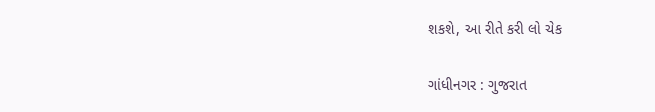શકશે, આ રીતે કરી લો ચેક

ગાંધીનગર : ગુજરાત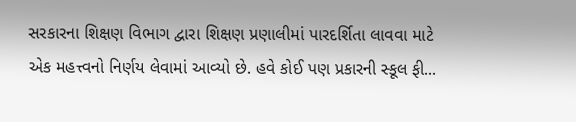સરકારના શિક્ષણ વિભાગ દ્વારા શિક્ષણ પ્રણાલીમાં પારદર્શિતા લાવવા માટે એક મહત્ત્વનો નિર્ણય લેવામાં આવ્યો છે. હવે કોઈ પણ પ્રકારની સ્કૂલ ફી...